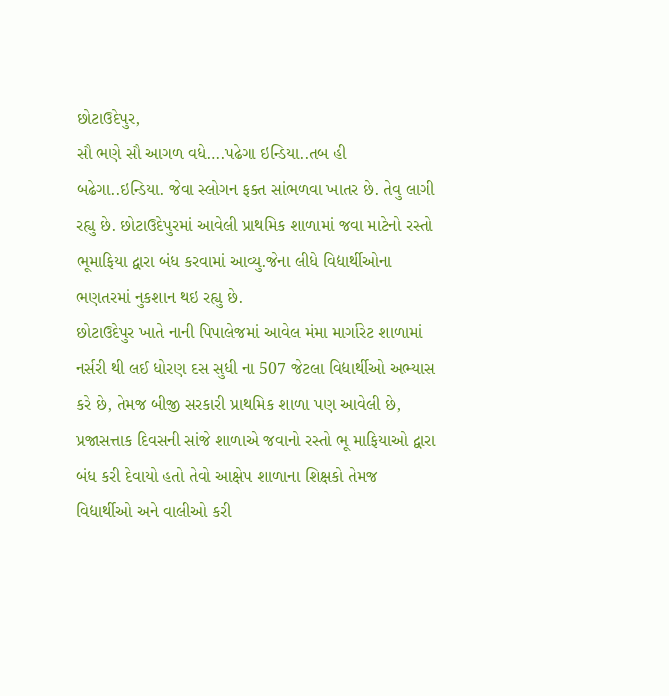છોટાઉદેપુર,
સૌ ભણે સૌ આગળ વધે….પઢેગા ઇન્ડિયા..તબ હી બઢેગા..ઇન્ડિયા. જેવા સ્લોગન ફક્ત સાંભળવા ખાતર છે. તેવુ લાગી રહ્યુ છે. છોટાઉદેપુરમાં આવેલી પ્રાથમિક શાળામાં જવા માટેનો રસ્તો ભૂમાફિયા દ્વારા બંધ કરવામાં આવ્યુ.જેના લીધે વિદ્યાર્થીઓના ભણતરમાં નુકશાન થઇ રહ્યુ છે.
છોટાઉદેપુર ખાતે નાની પિપાલેજમાં આવેલ મંમા માર્ગારેટ શાળામાં નર્સરી થી લઈ ધોરણ દસ સુધી ના 507 જેટલા વિદ્યાર્થીઓ અભ્યાસ કરે છે, તેમજ બીજી સરકારી પ્રાથમિક શાળા પણ આવેલી છે, પ્રજાસત્તાક દિવસની સાંજે શાળાએ જવાનો રસ્તો ભૂ માફિયાઓ દ્વારા બંધ કરી દેવાયો હતો તેવો આક્ષેપ શાળાના શિક્ષકો તેમજ વિદ્યાર્થીઓ અને વાલીઓ કરી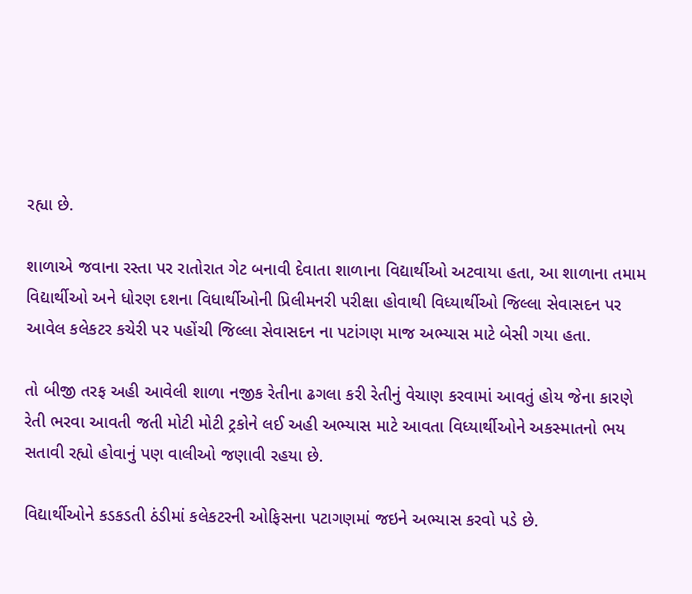રહ્યા છે.

શાળાએ જવાના રસ્તા પર રાતોરાત ગેટ બનાવી દેવાતા શાળાના વિદ્યાર્થીઓ અટવાયા હતા, આ શાળાના તમામ વિદ્યાર્થીઓ અને ધોરણ દશના વિધાર્થીઓની પ્રિલીમનરી પરીક્ષા હોવાથી વિધ્યાર્થીઓ જિલ્લા સેવાસદન પર આવેલ કલેકટર કચેરી પર પહોંચી જિલ્લા સેવાસદન ના પટાંગણ માજ અભ્યાસ માટે બેસી ગયા હતા.

તો બીજી તરફ અહી આવેલી શાળા નજીક રેતીના ઢગલા કરી રેતીનું વેચાણ કરવામાં આવતું હોય જેના કારણે રેતી ભરવા આવતી જતી મોટી મોટી ટ્રકોને લઈ અહી અભ્યાસ માટે આવતા વિધ્યાર્થીઓને અકસ્માતનો ભય સતાવી રહ્યો હોવાનું પણ વાલીઓ જણાવી રહયા છે.

વિદ્યાર્થીઓને કડકડતી ઠંડીમાં કલેકટરની ઓફિસના પટાગણમાં જઇને અભ્યાસ કરવો પડે છે.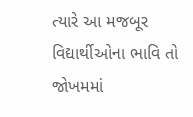ત્યારે આ મજબૂર વિદ્યાર્થીઓના ભાવિ તો જોખમમાં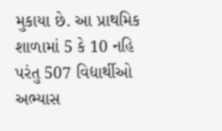મુકાયા છે. આ પ્રાથમિક શાળામાં 5 કે 10 નહિ પરંતુ 507 વિદ્યાર્થીઓ અભ્યાસ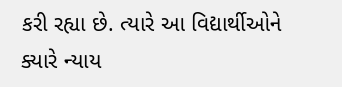કરી રહ્યા છે. ત્યારે આ વિદ્યાર્થીઓને ક્યારે ન્યાય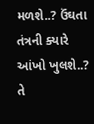મળશે..? ઉંઘતા તંત્રની ક્યારે આંખો ખુલશે..? તે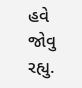હવે જોવુ રહ્યુ.